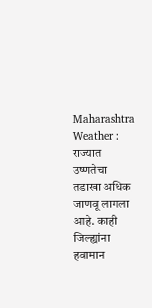Maharashtra Weather : राज्यात उष्णतेचा तडाखा अधिक जाणवू लागला आहे. काही जिल्ह्यांना हवामान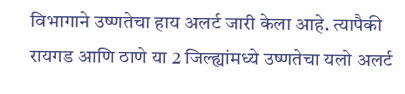विभागाने उष्णतेचा हाय अलर्ट जारी केला आहे. त्यापैकी रायगड आणि ठाणे या 2 जिल्ह्यांमध्ये उष्णतेचा यलो अलर्ट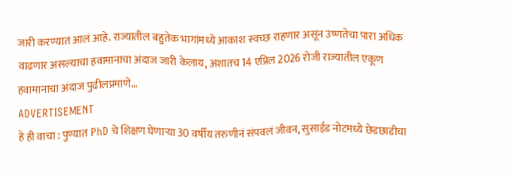जारी करण्यात आलं आहे. राज्यातील बहुतेक भागांमध्ये आकाश स्वच्छ राहणार असून उष्णतेचा पारा अधिक वाढणार असल्याचा हवामानाचा अंदाज जारी केलाय, अशातच 14 एप्रिल 2026 रोजी राज्यातील एकूण हवामानाचा अंदाज पुढीलप्रमाणे...
ADVERTISEMENT
हे ही वाचा : पुण्यात PhD चे शिक्षण घेणाऱ्या 30 वर्षीय तरुणीनं संपवलं जीवन, सुसाईड नोटमध्ये छेडछाडीचा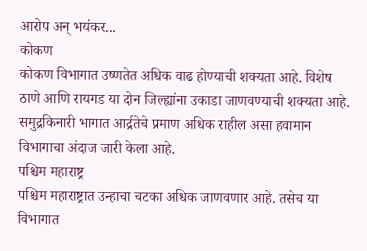आरोप अन् भयंकर...
कोकण
कोकण विभागात उष्णतेत अधिक वाढ होण्याची शक्यता आहे. विशेष ठाणे आणि रायगड या दोन जिल्ह्यांना उकाडा जाणवण्याची शक्यता आहे. समुद्रकिनारी भागात आर्द्रतेचे प्रमाण अधिक राहील असा हवामान विभागाचा अंदाज जारी केला आहे.
पश्चिम महाराष्ट्र
पश्चिम महाराष्ट्रात उन्हाचा चटका अधिक जाणवणार आहे. तसेच या विभागात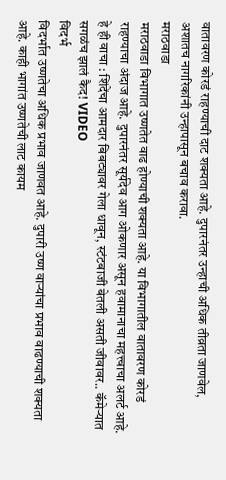वातावरण कोरडं राहण्याची दाट शक्यता आहे. दुपारनंतर उन्हाची अधिक तीव्रता जाणवेल, अशातच नागरिकांनी उन्हापासून बचाव करावा.
मराठवाडा
मराठवाडा विभागात उष्णतेत वाढ होण्याची शक्यता आहे. या विभागातील वातावरण कोरडं राहण्याचा अंदाज आहे. दुपारनंतर सूर्यदेव आग ओकणार असून हवामानाचा महत्त्वाचा अलर्ट आहे.
हे ही वाचा : शिंदेंचा आमदार बिबट्यावर गेला धावून, स्टंटबाजी बेतली असती जीवावर.. कॅमेऱ्यात सगळंच झालं कैद! VIDEO
विदर्भ
विदर्भात उष्णतेचा अधिक प्रभाव जाणवत आहे. दुपारी उष्ण वाऱ्यांचा प्रभाव वाढण्याची शक्यता आहे. काही भागांत उष्णतेची लाट कायम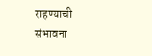राहण्याची संभावना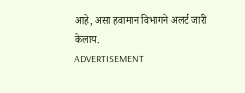आहे, असा हवामान विभागने अलर्ट जारी केलाय.
ADVERTISEMENT